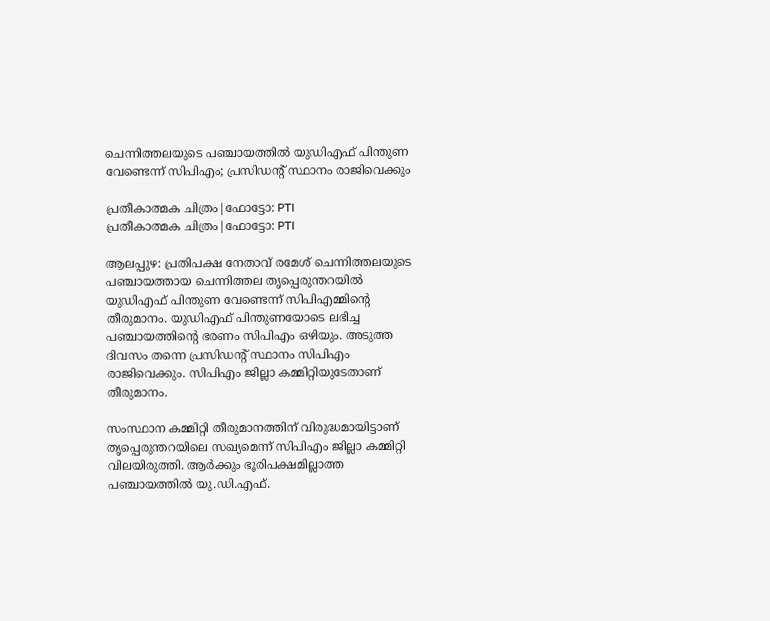ചെന്നിത്തലയുടെ പഞ്ചായത്തില്‍ യുഡിഎഫ് പിന്തുണ വേണ്ടെന്ന് സിപിഎം; പ്രസിഡന്റ് സ്ഥാനം രാജിവെക്കും

പ്രതീകാത്മക ചിത്രം|ഫോട്ടോ: PTI
പ്രതീകാത്മക ചിത്രം|ഫോട്ടോ: PTI

ആലപ്പുഴ: പ്രതിപക്ഷ നേതാവ് രമേശ് ചെന്നിത്തലയുടെ പഞ്ചായത്തായ ചെന്നിത്തല തൃപ്പെരുന്തറയില്‍ യുഡിഎഫ് പിന്തുണ വേണ്ടെന്ന് സിപിഎമ്മിന്റെ തീരുമാനം. യുഡിഎഫ് പിന്തുണയോടെ ലഭിച്ച പഞ്ചായത്തിന്റെ ഭരണം സിപിഎം ഒഴിയും. അടുത്ത ദിവസം തന്നെ പ്രസിഡന്റ് സ്ഥാനം സിപിഎം രാജിവെക്കും. സിപിഎം ജില്ലാ കമ്മിറ്റിയുടേതാണ് തീരുമാനം.

സംസ്ഥാന കമ്മിറ്റി തീരുമാനത്തിന് വിരുദ്ധമായിട്ടാണ് തൃപ്പെരുന്തറയിലെ സഖ്യമെന്ന് സിപിഎം ജില്ലാ കമ്മിറ്റി വിലയിരുത്തി. ആര്‍ക്കും ഭൂരിപക്ഷമില്ലാത്ത പഞ്ചായത്തില്‍ യു.ഡി.എഫ്.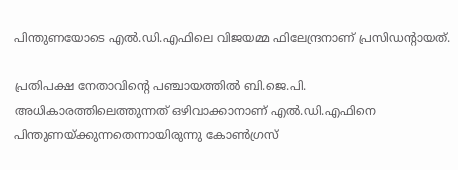പിന്തുണയോടെ എല്‍.ഡി.എഫിലെ വിജയമ്മ ഫിലേന്ദ്രനാണ് പ്രസിഡന്റായത്‌.

പ്രതിപക്ഷ നേതാവിന്റെ പഞ്ചായത്തില്‍ ബി.ജെ.പി. അധികാരത്തിലെത്തുന്നത് ഒഴിവാക്കാനാണ് എല്‍.ഡി.എഫിനെ പിന്തുണയ്ക്കുന്നതെന്നായിരുന്നു കോണ്‍ഗ്രസ്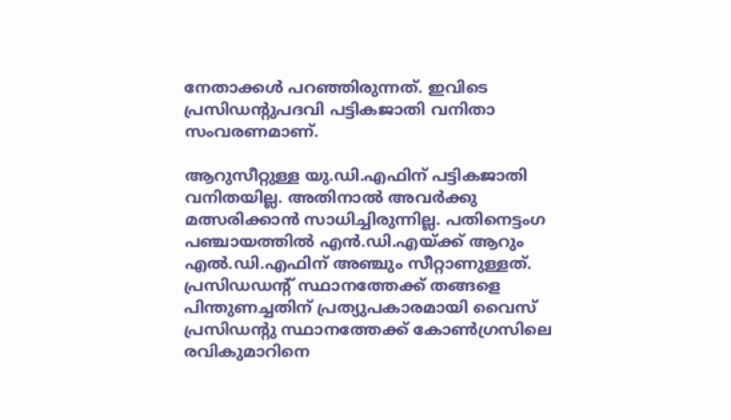നേതാക്കള്‍ പറഞ്ഞിരുന്നത്. ഇവിടെ പ്രസിഡന്റുപദവി പട്ടികജാതി വനിതാ സംവരണമാണ്.

ആറുസീറ്റുള്ള യു.ഡി.എഫിന് പട്ടികജാതി വനിതയില്ല. അതിനാല്‍ അവര്‍ക്കു മത്സരിക്കാന്‍ സാധിച്ചിരുന്നില്ല. പതിനെട്ടംഗ പഞ്ചായത്തില്‍ എന്‍.ഡി.എയ്ക്ക് ആറും എല്‍.ഡി.എഫിന് അഞ്ചും സീറ്റാണുള്ളത്. പ്രസിഡഡന്റ് സ്ഥാനത്തേക്ക് തങ്ങളെ പിന്തുണച്ചതിന് പ്രത്യുപകാരമായി വൈസ് പ്രസിഡന്റു സ്ഥാനത്തേക്ക് കോണ്‍ഗ്രസിലെ രവികുമാറിനെ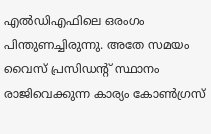എല്‍ഡിഎഫിലെ ഒരംഗം പിന്തുണച്ചിരുന്നു. അതേ സമയം വൈസ് പ്രസിഡന്റ് സ്ഥാനം രാജിവെക്കുന്ന കാര്യം കോണ്‍ഗ്രസ്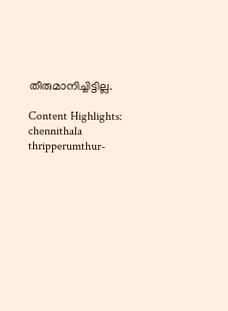തീരുമാനിച്ചിട്ടില്ല.

Content Highlights: chennithala thripperumthur-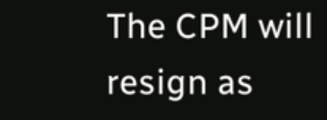The CPM will resign as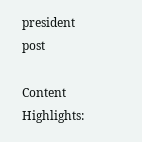president post

Content Highlights: